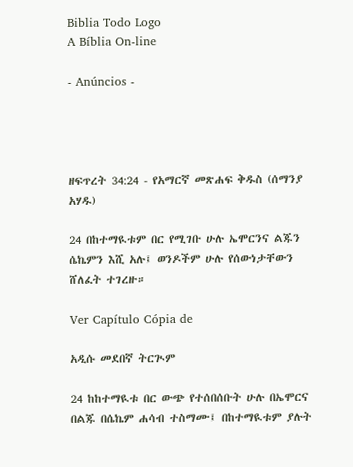Biblia Todo Logo
A Bíblia On-line

- Anúncios -




ዘፍጥረት 34:24 - የአማርኛ መጽሐፍ ቅዱስ (ሰማንያ አሃዱ)

24 በከተማዪቱም በር የሚገቡ ሁሉ ኤሞርንና ልጁን ሴኬምን እሺ አሉ፤ ወንዶችም ሁሉ የሰውነታቸውን ሸለፈት ተገረዙ።

Ver Capítulo Cópia de

አዲሱ መደበኛ ትርጒም

24 ከከተማዪቱ በር ውጭ የተሰበሰቡት ሁሉ በኤሞርና በልጁ በሴኬም ሐሳብ ተስማሙ፤ በከተማዪቱም ያሉት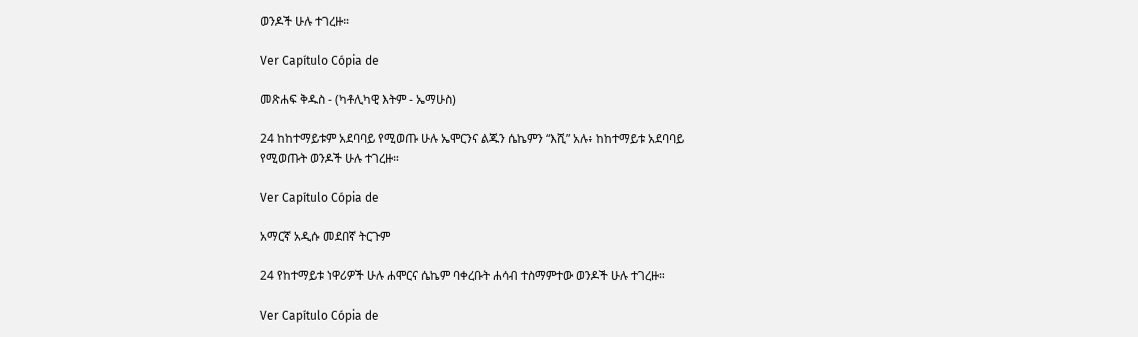ወንዶች ሁሉ ተገረዙ።

Ver Capítulo Cópia de

መጽሐፍ ቅዱስ - (ካቶሊካዊ እትም - ኤማሁስ)

24 ከከተማይቱም አደባባይ የሚወጡ ሁሉ ኤሞርንና ልጁን ሴኬምን “እሺ” አሉ፥ ከከተማይቱ አደባባይ የሚወጡት ወንዶች ሁሉ ተገረዙ።

Ver Capítulo Cópia de

አማርኛ አዲሱ መደበኛ ትርጉም

24 የከተማይቱ ነዋሪዎች ሁሉ ሐሞርና ሴኬም ባቀረቡት ሐሳብ ተስማምተው ወንዶች ሁሉ ተገረዙ።

Ver Capítulo Cópia de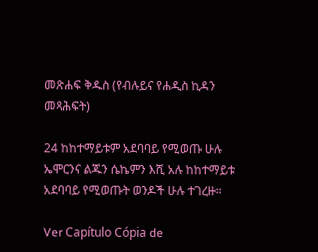መጽሐፍ ቅዱስ (የብሉይና የሐዲስ ኪዳን መጻሕፍት)

24 ከከተማይቱም አደባባይ የሚወጡ ሁሉ ኤሞርንና ልጁን ሴኬምን እሺ አሉ ከከተማይቱ አደባባይ የሚወጡት ወንዶች ሁሉ ተገረዙ።

Ver Capítulo Cópia de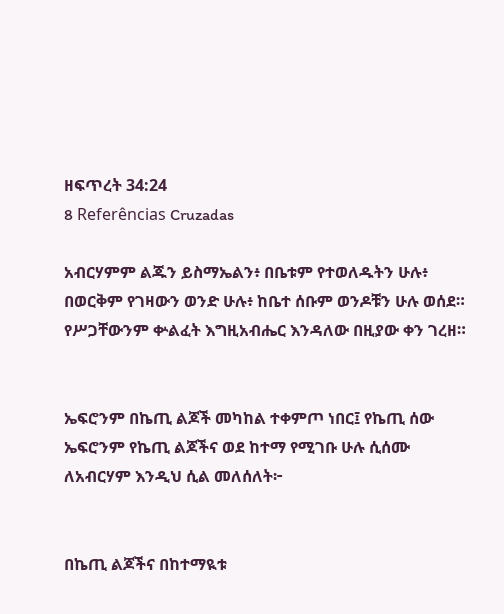ዘፍጥረት 34:24
8 Referências Cruzadas

አብርሃምም ልጁን ይስማኤልን፥ በቤቱም የተወለዱትን ሁሉ፥ በወርቅም የገዛውን ወንድ ሁሉ፥ ከቤተ ሰቡም ወንዶቹን ሁሉ ወሰደ። የሥጋቸውንም ቍልፈት እግዚአብሔር እንዳለው በዚያው ቀን ገረዘ።


ኤፍሮንም በኬጢ ልጆች መካከል ተቀምጦ ነበር፤ የኬጢ ሰው ኤፍሮንም የኬጢ ልጆችና ወደ ከተማ የሚገቡ ሁሉ ሲሰሙ ለአብርሃም እንዲህ ሲል መለሰለት፦


በኬጢ ልጆችና በከተማዪቱ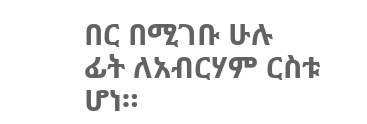በር በሚገቡ ሁሉ ፊት ለአብርሃም ርስቱ ሆነ።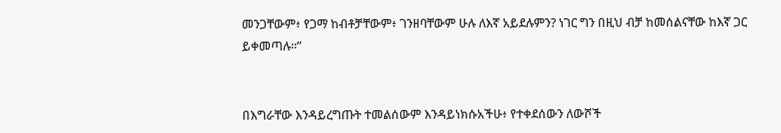መንጋቸውም፥ የጋማ ከብቶቻቸውም፥ ገንዘባቸውም ሁሉ ለእኛ አይደሉምን? ነገር ግን በዚህ ብቻ ከመሰልናቸው ከእኛ ጋር ይቀመጣሉ።”


በእግራቸው እንዳይረግጡት ተመልሰውም እንዳይነክሱአችሁ፥ የተቀደሰውን ለውሾች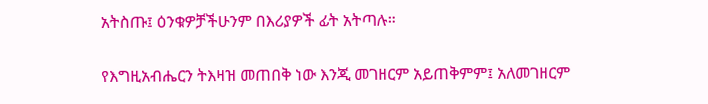አትስጡ፤ ዕንቁዎቻችሁንም በእሪያዎች ፊት አትጣሉ።


የእግዚአብሔርን ትእዛዝ መጠበቅ ነው እንጂ መገዘርም አይጠቅምም፤ አለመገዘርም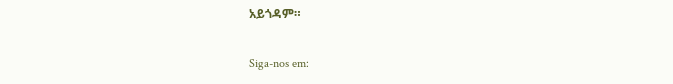አይጎዳም።


Siga-nos em: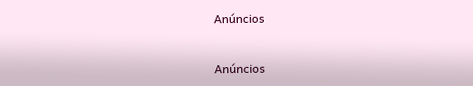Anúncios


Anúncios